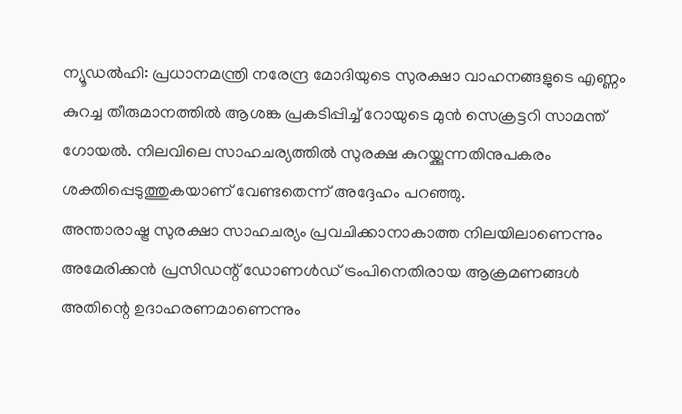ന്യൂഡൽഹി: പ്രധാനമന്ത്രി നരേന്ദ്ര മോദിയുടെ സുരക്ഷാ വാഹനങ്ങളുടെ എണ്ണം കുറച്ച തീരുമാനത്തിൽ ആശങ്ക പ്രകടിപ്പിച്ച് റോയുടെ മുൻ സെക്രട്ടറി സാമന്ത് ഗോയൽ. നിലവിലെ സാഹചര്യത്തിൽ സുരക്ഷ കുറയ്ക്കുന്നതിനുപകരം ശക്തിപ്പെടുത്തുകയാണ് വേണ്ടതെന്ന് അദ്ദേഹം പറഞ്ഞു.
അന്താരാഷ്ട്ര സുരക്ഷാ സാഹചര്യം പ്രവചിക്കാനാകാത്ത നിലയിലാണെന്നും അമേരിക്കൻ പ്രസിഡന്റ് ഡോണൾഡ് ട്രംപിനെതിരായ ആക്രമണങ്ങൾ അതിന്റെ ഉദാഹരണമാണെന്നും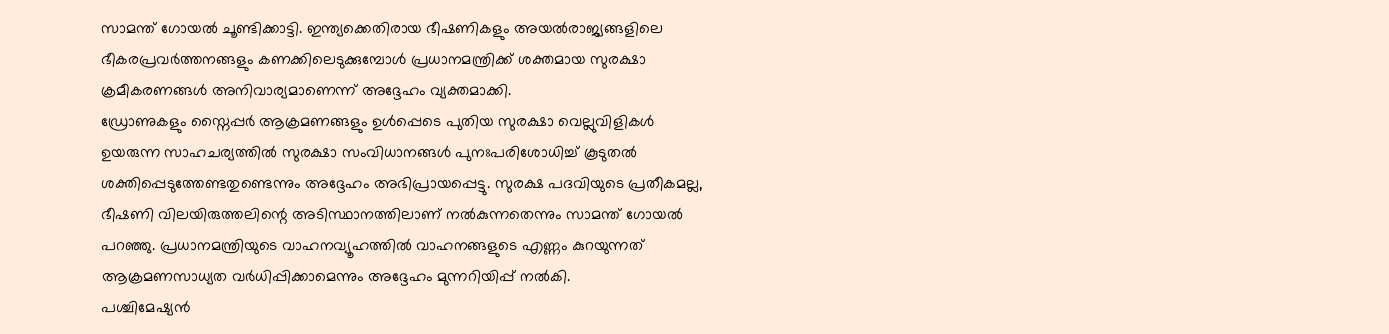സാമന്ത് ഗോയൽ ചൂണ്ടിക്കാട്ടി. ഇന്ത്യക്കെതിരായ ഭീഷണികളും അയൽരാജ്യങ്ങളിലെ ഭീകരപ്രവർത്തനങ്ങളും കണക്കിലെടുക്കുമ്പോൾ പ്രധാനമന്ത്രിക്ക് ശക്തമായ സുരക്ഷാ ക്രമീകരണങ്ങൾ അനിവാര്യമാണെന്ന് അദ്ദേഹം വ്യക്തമാക്കി.
ഡ്രോണുകളും സ്നൈപ്പർ ആക്രമണങ്ങളും ഉൾപ്പെടെ പുതിയ സുരക്ഷാ വെല്ലുവിളികൾ ഉയരുന്ന സാഹചര്യത്തിൽ സുരക്ഷാ സംവിധാനങ്ങൾ പുനഃപരിശോധിച്ച് കൂടുതൽ ശക്തിപ്പെടുത്തേണ്ടതുണ്ടെന്നും അദ്ദേഹം അഭിപ്രായപ്പെട്ടു. സുരക്ഷ പദവിയുടെ പ്രതീകമല്ല, ഭീഷണി വിലയിരുത്തലിന്റെ അടിസ്ഥാനത്തിലാണ് നൽകുന്നതെന്നും സാമന്ത് ഗോയൽ പറഞ്ഞു. പ്രധാനമന്ത്രിയുടെ വാഹനവ്യൂഹത്തിൽ വാഹനങ്ങളുടെ എണ്ണം കുറയുന്നത് ആക്രമണസാധ്യത വർധിപ്പിക്കാമെന്നും അദ്ദേഹം മുന്നറിയിപ്പ് നൽകി.
പശ്ചിമേഷ്യൻ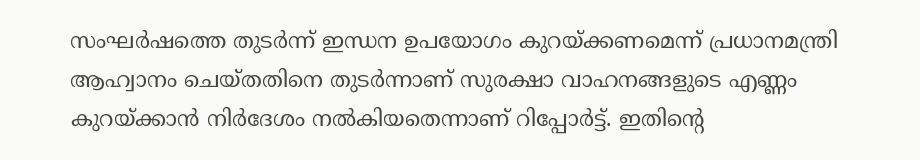സംഘർഷത്തെ തുടർന്ന് ഇന്ധന ഉപയോഗം കുറയ്ക്കണമെന്ന് പ്രധാനമന്ത്രി ആഹ്വാനം ചെയ്തതിനെ തുടർന്നാണ് സുരക്ഷാ വാഹനങ്ങളുടെ എണ്ണം കുറയ്ക്കാൻ നിർദേശം നൽകിയതെന്നാണ് റിപ്പോർട്ട്. ഇതിന്റെ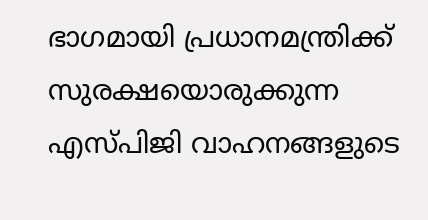ഭാഗമായി പ്രധാനമന്ത്രിക്ക് സുരക്ഷയൊരുക്കുന്ന എസ്പിജി വാഹനങ്ങളുടെ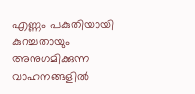എണ്ണം പകുതിയായി കുറച്ചതായും അനുഗമിക്കുന്ന വാഹനങ്ങളിൽ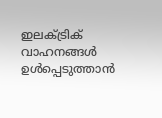ഇലക്ട്രിക് വാഹനങ്ങൾ ഉൾപ്പെടുത്താൻ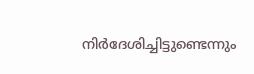നിർദേശിച്ചിട്ടുണ്ടെന്നും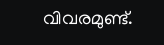വിവരമുണ്ട്.